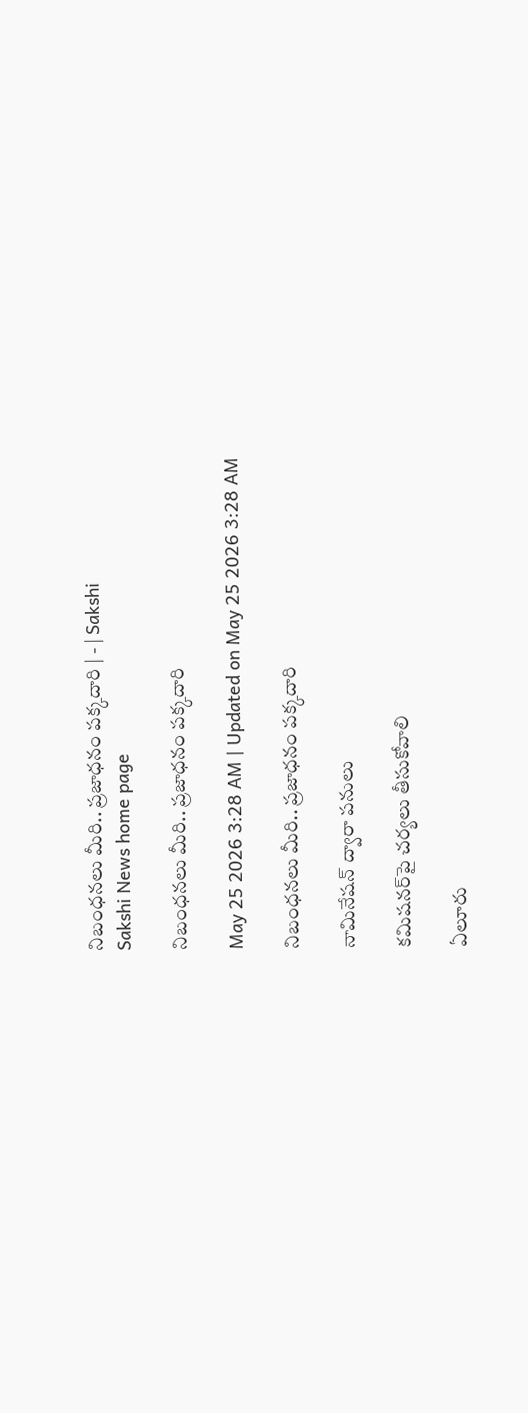నిబంధనలు మీరి.. ప్రజాధనం పక్కదారి | - | Sakshi
Sakshi News home page

నిబంధనలు మీరి.. ప్రజాధనం పక్కదారి

May 25 2026 3:28 AM | Updated on May 25 2026 3:28 AM

నిబంధనలు మీరి.. ప్రజాధనం పక్కదారి

నామినేషన్‌ ద్వారా పనులు

కమిషనర్‌పై చర్యలు తీసుకోవాలి

ఏలూరు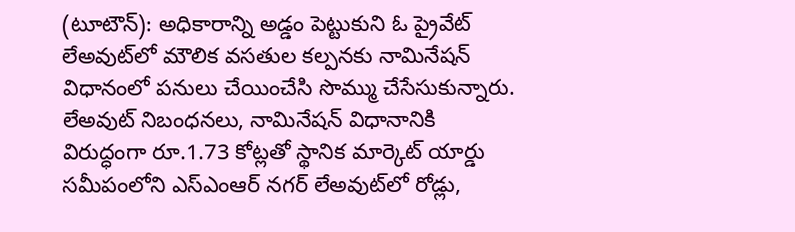(టూటౌన్‌): అధికారాన్ని అడ్డం పెట్టుకుని ఓ ప్రైవేట్‌ లేఅవుట్‌లో మౌలిక వసతుల కల్పనకు నామినేషన్‌ విధానంలో పనులు చేయించేసి సొమ్ము చేసేసుకున్నారు. లేఅవుట్‌ నిబంధనలు, నామినేషన్‌ విధానానికి విరుద్ధంగా రూ.1.73 కోట్లతో స్థానిక మార్కెట్‌ యార్డు సమీపంలోని ఎస్‌ఎంఆర్‌ నగర్‌ లేఅవుట్‌లో రోడ్లు,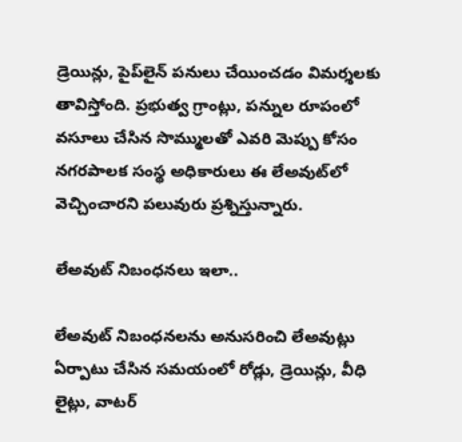డ్రెయిన్లు, పైప్‌లైన్‌ పనులు చేయించడం విమర్శలకు తావిస్తోంది. ప్రభుత్వ గ్రాంట్లు, పన్నుల రూపంలో వసూలు చేసిన సొమ్ములతో ఎవరి మెప్పు కోసం నగరపాలక సంస్థ అధికారులు ఈ లేఅవుట్‌లో వెచ్చించారని పలువురు ప్రశ్నిస్తున్నారు.

లేఅవుట్‌ నిబంధనలు ఇలా..

లేఅవుట్‌ నిబంధనలను అనుసరించి లేఅవుట్లు ఏర్పాటు చేసిన సమయంలో రోడ్లు, డ్రెయిన్లు, వీధి లైట్లు, వాటర్‌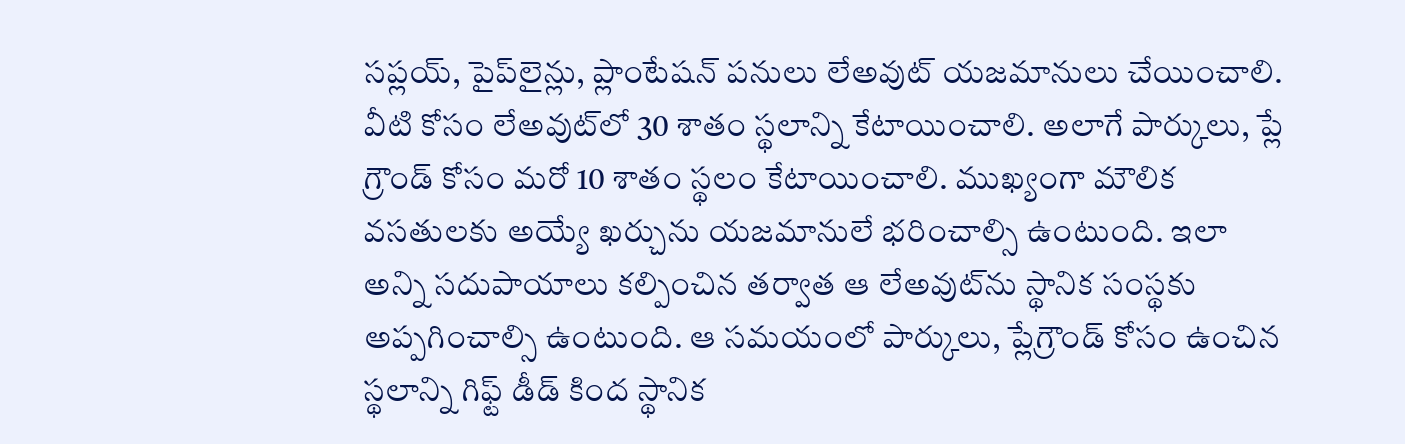సప్లయ్‌, పైప్‌లైన్లు, ప్లాంటేషన్‌ పనులు లేఅవుట్‌ యజమానులు చేయించాలి. వీటి కోసం లేఅవుట్‌లో 30 శాతం స్థలాన్ని కేటాయించాలి. అలాగే పార్కులు, ప్లే గ్రౌండ్‌ కోసం మరో 10 శాతం స్థలం కేటాయించాలి. ముఖ్యంగా మౌలిక వసతులకు అయ్యే ఖర్చును యజమానులే భరించాల్సి ఉంటుంది. ఇలా అన్ని సదుపాయాలు కల్పించిన తర్వాత ఆ లేఅవుట్‌ను స్థానిక సంస్థకు అప్పగించాల్సి ఉంటుంది. ఆ సమయంలో పార్కులు, ప్లేగ్రౌండ్‌ కోసం ఉంచిన స్థలాన్ని గిఫ్ట్‌ డీడ్‌ కింద స్థానిక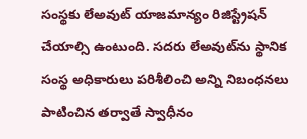సంస్థకు లేఅవుట్‌ యాజమాన్యం రిజిస్ట్రేషన్‌ చేయాల్సి ఉంటుంది. సదరు లేఅవుట్‌ను స్థానిక సంస్థ అధికారులు పరిశీలించి అన్ని నిబంధనలు పాటించిన తర్వాతే స్వాధీనం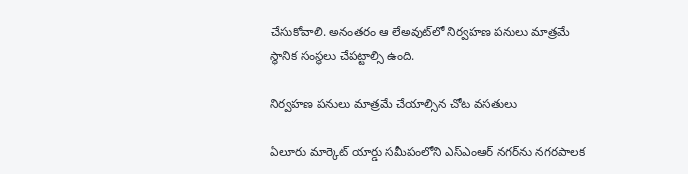చేసుకోవాలి. అనంతరం ఆ లేఅవుట్‌లో నిర్వహణ పనులు మాత్రమే స్థానిక సంస్థలు చేపట్టాల్సి ఉంది.

నిర్వహణ పనులు మాత్రమే చేయాల్సిన చోట వసతులు

ఏలూరు మార్కెట్‌ యార్డు సమీపంలోని ఎస్‌ఎంఆర్‌ నగర్‌ను నగరపాలక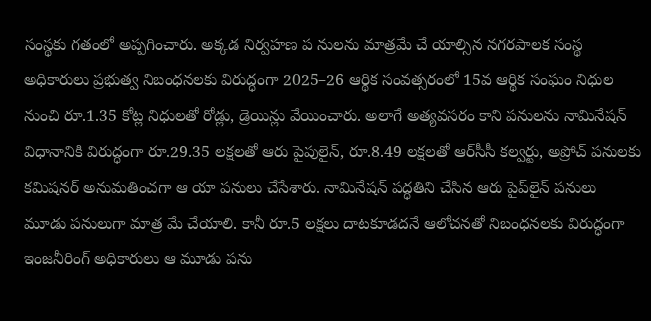సంస్థకు గతంలో అప్పగించారు. అక్కడ నిర్వహణ ప నులను మాత్రమే చే యాల్సిన నగరపాలక సంస్థ అధికారులు ప్రభుత్వ నిబంధనలకు విరుద్ధంగా 2025–26 ఆర్థిక సంవత్సరంలో 15వ ఆర్థిక సంఘం నిధుల నుంచి రూ.1.35 కోట్ల నిధులతో రోడ్లు, డ్రెయిన్లు వేయించారు. అలాగే అత్యవసరం కాని పనులను నామినేషన్‌ విధానానికి విరుద్ధంగా రూ.29.35 లక్షలతో ఆరు పైపులైన్‌, రూ.8.49 లక్షలతో ఆర్‌సీసీ కల్వర్టు, అప్రోచ్‌ పనులకు కమిషనర్‌ అనుమతించగా ఆ యా పనులు చేసేశారు. నామినేషన్‌ పద్ధతిని చేసిన ఆరు పైప్‌లైన్‌ పనులు మూడు పనులుగా మాత్ర మే చేయాలి. కానీ రూ.5 లక్షలు దాటకూడదనే ఆలోచనతో నిబంధనలకు విరుద్ధంగా ఇంజనీరింగ్‌ అధికారులు ఆ మూడు పను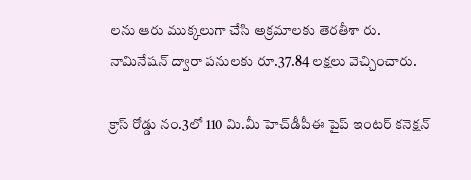లను ఆరు ముక్కలుగా చేసి అక్రమాలకు తెరతీశా రు. నామినేషన్‌ ద్వారా పనులకు రూ.37.84 లక్షలు వెచ్చించారు.

క్రాస్‌ రోడ్డు నం.3లో 110 మి.మీ హెచ్‌డీపీఈ పైప్‌ ఇంటర్‌ కనెక్షన్‌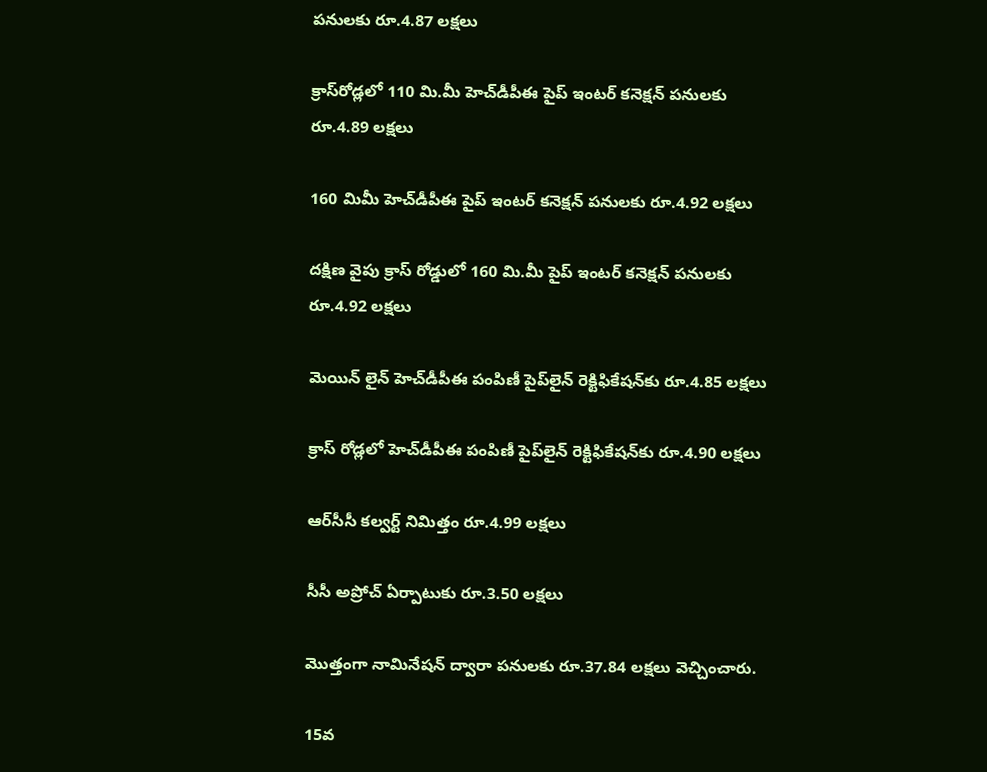పనులకు రూ.4.87 లక్షలు

క్రాస్‌రోడ్లలో 110 మి.మీ హెచ్‌డీపీఈ పైప్‌ ఇంటర్‌ కనెక్షన్‌ పనులకు రూ.4.89 లక్షలు

160 మిమీ హెచ్‌డీపీఈ పైప్‌ ఇంటర్‌ కనెక్షన్‌ పనులకు రూ.4.92 లక్షలు

దక్షిణ వైపు క్రాస్‌ రోడ్డులో 160 మి.మీ పైప్‌ ఇంటర్‌ కనెక్షన్‌ పనులకు రూ.4.92 లక్షలు

మెయిన్‌ లైన్‌ హెచ్‌డీపీఈ పంపిణీ పైప్‌లైన్‌ రెక్టిఫికేషన్‌కు రూ.4.85 లక్షలు

క్రాస్‌ రోడ్లలో హెచ్‌డీపీఈ పంపిణీ పైప్‌లైన్‌ రెక్టిఫికేషన్‌కు రూ.4.90 లక్షలు

ఆర్‌సీసీ కల్వర్ట్‌ నిమిత్తం రూ.4.99 లక్షలు

సీసీ అప్రోచ్‌ ఏర్పాటుకు రూ.3.50 లక్షలు

మొత్తంగా నామినేషన్‌ ద్వారా పనులకు రూ.37.84 లక్షలు వెచ్చించారు.

15వ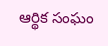ఆర్థిక సంఘం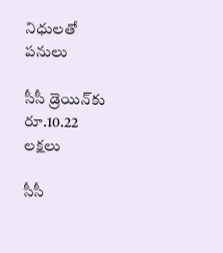నిధులతో పనులు

సీసీ డ్రెయిన్‌కు రూ.10.22 లక్షలు

సీసీ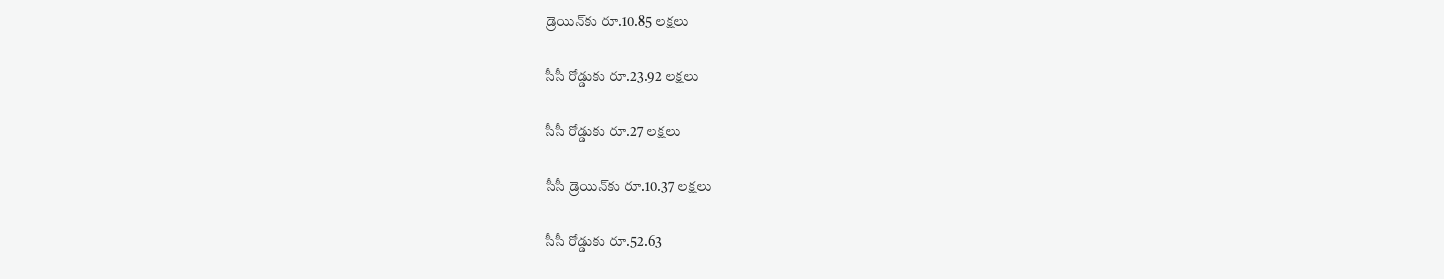డ్రెయిన్‌కు రూ.10.85 లక్షలు

సీసీ రోడ్డుకు రూ.23.92 లక్షలు

సీసీ రోడ్డుకు రూ.27 లక్షలు

సీసీ డ్రెయిన్‌కు రూ.10.37 లక్షలు

సీసీ రోడ్డుకు రూ.52.63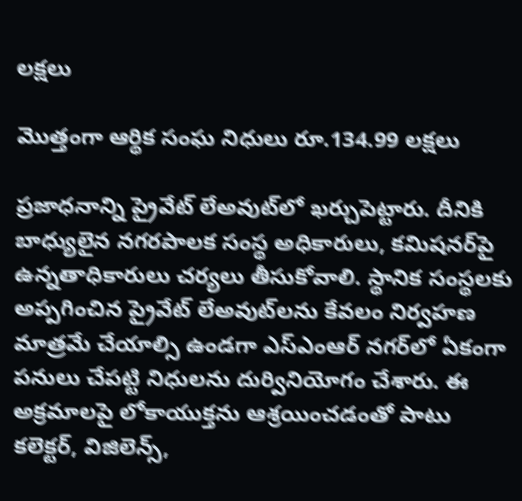లక్షలు

మొత్తంగా ఆర్థిక సంఘ నిధులు రూ.134.99 లక్షలు

ప్రజాధనాన్ని ప్రైవేట్‌ లేఅవుట్‌లో ఖర్చుపెట్టారు. దీనికి బాధ్యులైన నగరపాలక సంస్థ అధికారులు, కమిషనర్‌పై ఉన్నతాధికారులు చర్యలు తీసుకోవాలి. స్థానిక సంస్థలకు అప్పగించిన ప్రైవేట్‌ లేఅవుట్‌లను కేవలం నిర్వహణ మాత్రమే చేయాల్సి ఉండగా ఎస్‌ఎంఆర్‌ నగర్‌లో ఏకంగా పనులు చేపట్టి నిధులను దుర్వినియోగం చేశారు. ఈ అక్రమాలపై లోకాయుక్తను ఆశ్రయించడంతో పాటు కలెక్టర్‌, విజిలెన్స్‌,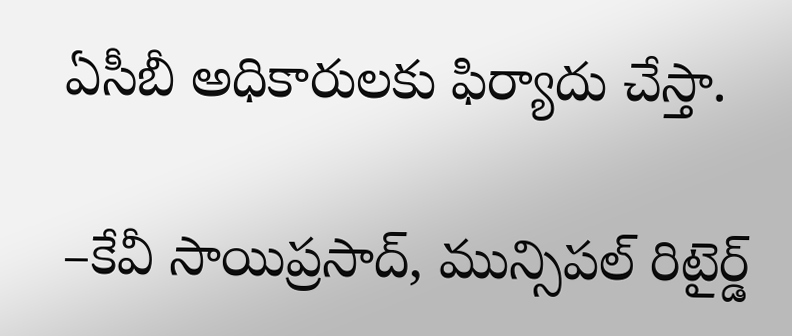ఏసీబీ అధికారులకు ఫిర్యాదు చేస్తా.

–కేవీ సాయిప్రసాద్‌, మున్సిపల్‌ రిటైర్డ్‌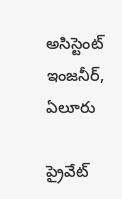అసిస్టెంట్‌ ఇంజనీర్‌, ఏలూరు

ప్రైవేట్‌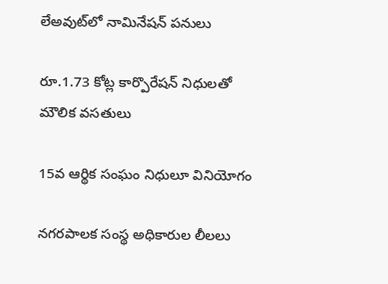లేఅవుట్‌లో నామినేషన్‌ పనులు

రూ.1.73 కోట్ల కార్పొరేషన్‌ నిధులతో మౌలిక వసతులు

15వ ఆర్థిక సంఘం నిధులూ వినియోగం

నగరపాలక సంస్థ అధికారుల లీలలు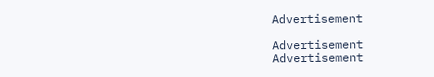Advertisement

Advertisement
Advertisement